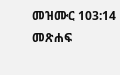መዝሙር 103:14 መጽሐፍ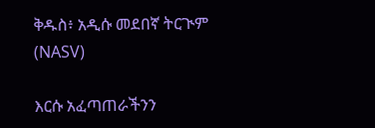ቅዱስ፥ አዲሱ መደበኛ ትርጒም (NASV)

እርሱ አፈጣጠራችንን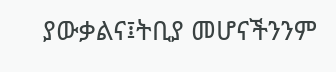ያውቃልና፤ትቢያ መሆናችንንም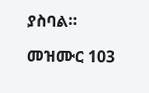ያስባል።

መዝሙር 103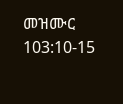መዝሙር 103:10-15